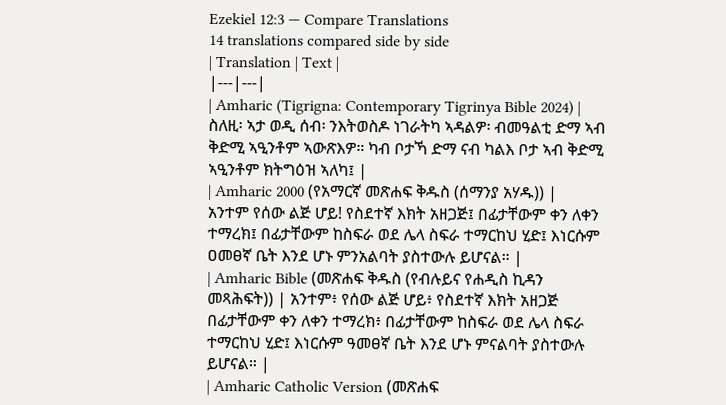Ezekiel 12:3 — Compare Translations
14 translations compared side by side
| Translation | Text |
|---|---|
| Amharic (Tigrigna: Contemporary Tigrinya Bible 2024) | ስለዚ፡ ኣታ ወዲ ሰብ፡ ንእትወስዶ ነገራትካ ኣዳልዎ፡ ብመዓልቲ ድማ ኣብ ቅድሚ ኣዒንቶም ኣውጽእዎ። ካብ ቦታኻ ድማ ናብ ካልእ ቦታ ኣብ ቅድሚ ኣዒንቶም ክትግዕዝ ኣለካ፤ |
| Amharic 2000 (የአማርኛ መጽሐፍ ቅዱስ (ሰማንያ አሃዱ)) | አንተም የሰው ልጅ ሆይ! የስደተኛ እክት አዘጋጅ፤ በፊታቸውም ቀን ለቀን ተማረክ፤ በፊታቸውም ከስፍራ ወደ ሌላ ስፍራ ተማርከህ ሂድ፤ እነርሱም ዐመፀኛ ቤት እንደ ሆኑ ምንአልባት ያስተውሉ ይሆናል። |
| Amharic Bible (መጽሐፍ ቅዱስ (የብሉይና የሐዲስ ኪዳን መጻሕፍት)) | አንተም፥ የሰው ልጅ ሆይ፥ የስደተኛ እክት አዘጋጅ በፊታቸውም ቀን ለቀን ተማረክ፥ በፊታቸውም ከስፍራ ወደ ሌላ ስፍራ ተማርከህ ሂድ፤ እነርሱም ዓመፀኛ ቤት እንደ ሆኑ ምናልባት ያስተውሉ ይሆናል። |
| Amharic Catholic Version (መጽሐፍ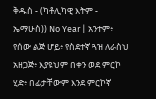ቅዱስ - (ካቶሊካዊ እትም - ኤማሁስ)) No Year | አንተም፥ የሰው ልጅ ሆይ፥ የስደተኛ ጓዝ ለራስህ አዘጋጅ፥ እያዩህም በቀን ወደ ምርኮ ሂድ፥ በፊታቸውም እንደ ምርኮኛ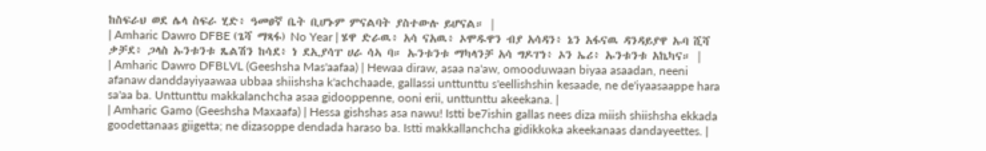ከስፍራህ ወደ ሌላ ስፍራ ሂድ፥ ዓመፀኛ ቤት ቢሆኑም ምናልባት ያስተውሉ ይሆናል። |
| Amharic Dawro DFBE (ጌሻ ማጻፋ) No Year | ሄዋ ድራዉ፥ አሳ ናአዉ፥ ኦሞዱዋን ብያ አሳዳን፥ ኔን አፋናዉ ዳንዳይያዋ ኡባ ሺሻ ቃቻደ፥ ጋላስ ኡንቱንቱ ጼልሽን ከሳደ፥ ነ ደኢያሳፐ ሀራ ሳኣ ባ። ኡንቱንቱ ማካላንቻ አሳ ግዶፐነ፥ ኦን ኤሪ፥ ኡንቱንቱ አኬካና። |
| Amharic Dawro DFBLVL (Geeshsha Mas'aafaa) | Hewaa diraw, asaa na'aw, omooduwaan biyaa asaadan, neeni afanaw danddayiyaawaa ubbaa shiishsha k'achchaade, gallassi unttunttu s'eellishshin kesaade, ne de'iyaasaappe hara sa'aa ba. Unttunttu makkalanchcha asaa gidooppenne, ooni erii, unttunttu akeekana. |
| Amharic Gamo (Geeshsha Maxaafa) | Hessa gishshas asa nawu! Istti be7ishin gallas nees diza miish shiishsha ekkada goodettanaas giigetta; ne dizasoppe dendada haraso ba. Istti makkallanchcha gidikkoka akeekanaas dandayeettes. |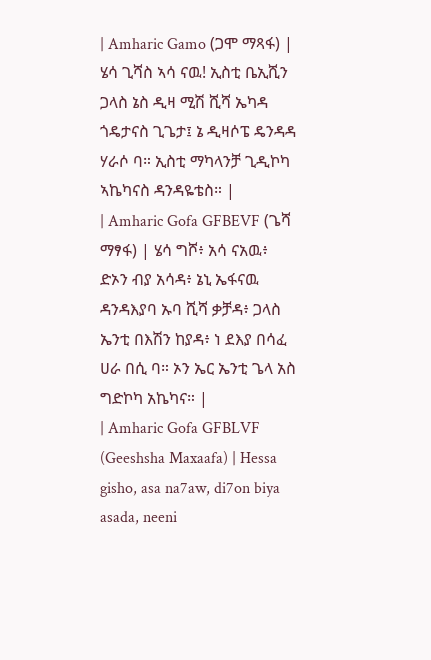| Amharic Gamo (ጋሞ ማጻፋ) | ሄሳ ጊሻስ ኣሳ ናዉ! ኢስቲ ቤኢሺን ጋላስ ኔስ ዲዛ ሚሽ ሺሻ ኤካዳ ጎዴታናስ ጊጌታ፤ ኔ ዲዛሶፔ ዴንዳዳ ሃራሶ ባ። ኢስቲ ማካላንቻ ጊዲኮካ ኣኬካናስ ዳንዳዬቴስ። |
| Amharic Gofa GFBEVF (ጌሻ ማፃፋ) | ሄሳ ግሾ፥ አሳ ናአዉ፥ ድኦን ብያ አሳዳ፥ ኔኒ ኤፋናዉ ዳንዳእያባ ኡባ ሺሻ ቃቻዳ፥ ጋላስ ኤንቲ በእሽን ከያዳ፥ ነ ደእያ በሳፈ ሀራ በሲ ባ። ኦን ኤር ኤንቲ ጌላ አስ ግድኮካ አኬካና። |
| Amharic Gofa GFBLVF (Geeshsha Maxaafa) | Hessa gisho, asa na7aw, di7on biya asada, neeni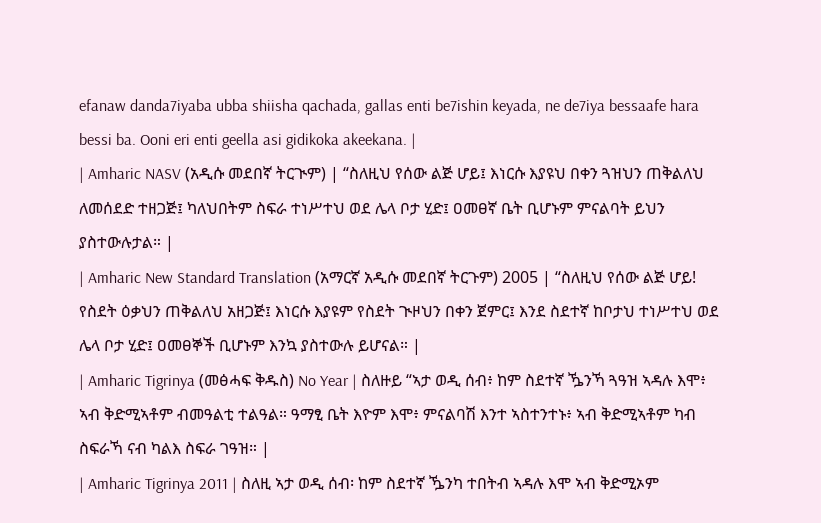efanaw danda7iyaba ubba shiisha qachada, gallas enti be7ishin keyada, ne de7iya bessaafe hara bessi ba. Ooni eri enti geella asi gidikoka akeekana. |
| Amharic NASV (አዲሱ መደበኛ ትርጒም) | “ስለዚህ የሰው ልጅ ሆይ፤ እነርሱ እያዩህ በቀን ጓዝህን ጠቅልለህ ለመሰደድ ተዘጋጅ፤ ካለህበትም ስፍራ ተነሥተህ ወደ ሌላ ቦታ ሂድ፤ ዐመፀኛ ቤት ቢሆኑም ምናልባት ይህን ያስተውሉታል። |
| Amharic New Standard Translation (አማርኛ አዲሱ መደበኛ ትርጉም) 2005 | “ስለዚህ የሰው ልጅ ሆይ! የስደት ዕቃህን ጠቅልለህ አዘጋጅ፤ እነርሱ እያዩም የስደት ጒዞህን በቀን ጀምር፤ እንደ ስደተኛ ከቦታህ ተነሥተህ ወደ ሌላ ቦታ ሂድ፤ ዐመፀኞች ቢሆኑም እንኳ ያስተውሉ ይሆናል። |
| Amharic Tigrinya (መፅሓፍ ቅዱስ) No Year | ስለዙይ “ኣታ ወዲ ሰብ፥ ከም ስደተኛ ዄንኻ ጓዓዝ ኣዳሉ እሞ፥ ኣብ ቅድሚኣቶም ብመዓልቲ ተልዓል። ዓማፂ ቤት እዮም እሞ፥ ምናልባሽ እንተ ኣስተንተኑ፥ ኣብ ቅድሚኣቶም ካብ ስፍራኻ ናብ ካልእ ስፍራ ገዓዝ። |
| Amharic Tigrinya 2011 | ስለዚ ኣታ ወዲ ሰብ፡ ከም ስደተኛ ዄንካ ተበትብ ኣዳሉ እሞ ኣብ ቅድሚኦም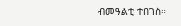ብመዓልቲ ተበገስ።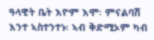ዓላዊት ቤት እዮም እሞ፡ ምናልባሽ እንተ ኣስተንተኑ፡ ኣብ ቅድሚኦም ካብ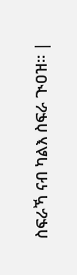ስፍራኻ ናብ ካልእ ስፍራ ጒዐዝ። |